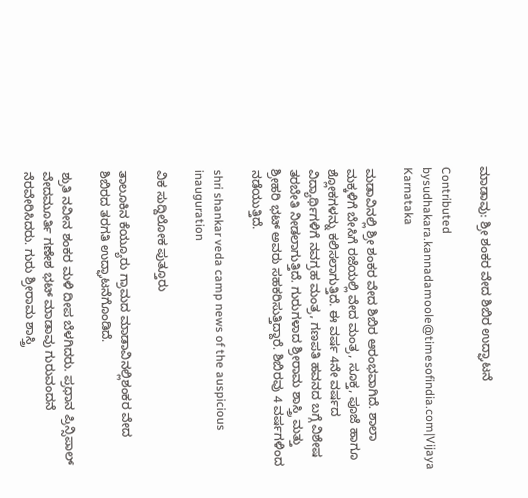ಮಾಡಾವು: ಶ್ರೀ ಶಂಕರ ವೇದ ಶಿಬಿರ ಉದ್ಘಾಟನೆ

Contributed bysudhakara.kannadamoole@timesofindia.com|Vijaya Karnataka

ಮಡಾವಿನಲ್ಲಿ ಶ್ರೀ ಶಂಕರ ವೇದ ಶಿಬಿರ ಆರಂಭವಾಗಿದೆ. ಶಾಲಾ ಮಕ್ಕಳಿಗೆ ಬೇಸಿಗೆ ರಜೆಯಲ್ಲಿ ವೇದ ಮಂತ್ರ, ಸೂಕ್ತ, ಪೂಜೆ ಹಾಗೂ ಶ್ಲೋಕಗಳನ್ನು ಕಲಿಸಲಾಗುತ್ತಿದೆ. ಈ ವರ್ಷ 4ನೇ ವರ್ಷದ ವಿದ್ಯಾರ್ಥಿಗಳಿಗೆ ನವಗ್ರಹ ಮಂತ್ರ, ಗಣಪತಿ ಹವನದ ಬಗ್ಗೆ ವಿಶೇಷ ತರಬೇತಿ ನೀಡಲಾಗುತ್ತಿದೆ. ಗುರುಗಳಾದ ಶ್ರೀರಾಮ ಶಾಸ್ತ್ರಿ ಮತ್ತು ಶ್ರೀಹರಿ ಭಟ್‌ ಅವರು ಸಹಕರಿಸುತ್ತಿದ್ದಾರೆ. ಶಿಬಿರವು 4 ವರ್ಷಗಳಿಂದ ನಡೆಯುತ್ತಿದೆ.

shri shankar veda camp news of the auspicious inauguration

ವಿಕ ಸುದ್ದಿಲೋಕ ಪುತ್ತೂರು

ತಾಲೂಕಿನ ಕೆಯ್ಯೂರು ಗ್ರಾಮದ ಮಾಡಾವಿನಲ್ಲಿಶಂಕರ ವೇದ ಶಿಬಿರದ ತರಗತಿ ಉದ್ಘಾಟನೆಗೊಂಡಿದೆ.

ಶ್ರುತಿ ನವೀನ ಶಂಕರ ಮಳಿ ದೀಪ ಬೆಳಗಿದರು. ಪ್ರಧಾನ ಪ್ರಿನ್ಸಿಪಾಲ್ ವೇದಮೂರ್ತಿ ಗಣೇಶ ಭಟ್ ಮಾಡಾವು ಗುರುವಂದನೆ ನೆರವೇರಿಸಿದರು. ಗುರು ಶ್ರೀರಾಮ ಶಾಸ್ತ್ರಿ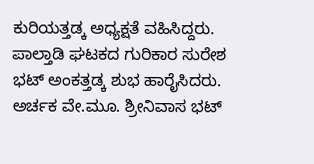ಕುರಿಯತ್ತಡ್ಕ ಅಧ್ಯಕ್ಷತೆ ವಹಿಸಿದ್ದರು. ಪಾಲ್ತಾಡಿ ಘಟಕದ ಗುರಿಕಾರ ಸುರೇಶ ಭಟ್ ಅಂಕತ್ತಡ್ಕ ಶುಭ ಹಾರೈಸಿದರು. ಅರ್ಚಕ ವೇ.ಮೂ. ಶ್ರೀನಿವಾಸ ಭಟ್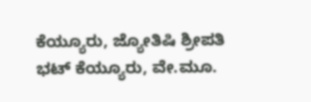ಕೆಯ್ಯೂರು, ಜ್ಯೋತಿಷಿ ಶ್ರೀಪತಿ ಭಟ್ ಕೆಯ್ಯೂರು, ವೇ.ಮೂ.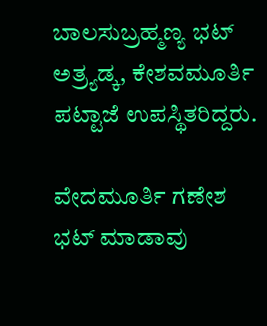ಬಾಲಸುಬ್ರಹ್ಮಣ್ಯ ಭಟ್ ಅತ್ರ್ಯಡ್ಕ, ಕೇಶವಮೂರ್ತಿ ಪಟ್ಟಾಜೆ ಉಪಸ್ಥಿತರಿದ್ದರು.

ವೇದಮೂರ್ತಿ ಗಣೇಶ ಭಟ್ ಮಾಡಾವು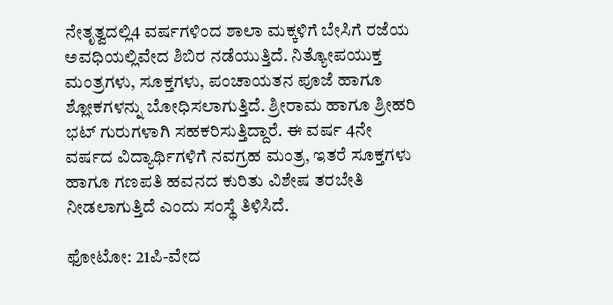ನೇತೃತ್ವದಲ್ಲಿ4 ವರ್ಷಗಳಿಂದ ಶಾಲಾ ಮಕ್ಕಳಿಗೆ ಬೇಸಿಗೆ ರಜೆಯ ಅವಧಿಯಲ್ಲಿವೇದ ಶಿಬಿರ ನಡೆಯುತ್ತಿದೆ. ನಿತ್ಯೋಪಯುಕ್ತ ಮಂತ್ರಗಳು, ಸೂಕ್ತಗಳು, ಪಂಚಾಯತನ ಪೂಜೆ ಹಾಗೂ ಶ್ಲೋಕಗಳನ್ನು ಬೋಧಿಸಲಾಗುತ್ತಿದೆ. ಶ್ರೀರಾಮ ಹಾಗೂ ಶ್ರೀಹರಿ ಭಟ್ ಗುರುಗಳಾಗಿ ಸಹಕರಿಸುತ್ತಿದ್ದಾರೆ. ಈ ವರ್ಷ 4ನೇ ವರ್ಷದ ವಿದ್ಯಾರ್ಥಿಗಳಿಗೆ ನವಗ್ರಹ ಮಂತ್ರ, ಇತರೆ ಸೂಕ್ತಗಳು ಹಾಗೂ ಗಣಪತಿ ಹವನದ ಕುರಿತು ವಿಶೇಷ ತರಬೇತಿ ನೀಡಲಾಗುತ್ತಿದೆ ಎಂದು ಸಂಸ್ಥೆ ತಿಳಿಸಿದೆ.

ಫೋಟೋ: 21ಪಿ-ವೇದ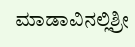ಮಾಡಾವಿನಲ್ಲಿಶ್ರೀ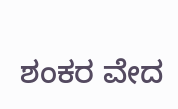ಶಂಕರ ವೇದ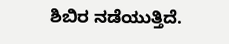ಶಿಬಿರ ನಡೆಯುತ್ತಿದೆ.